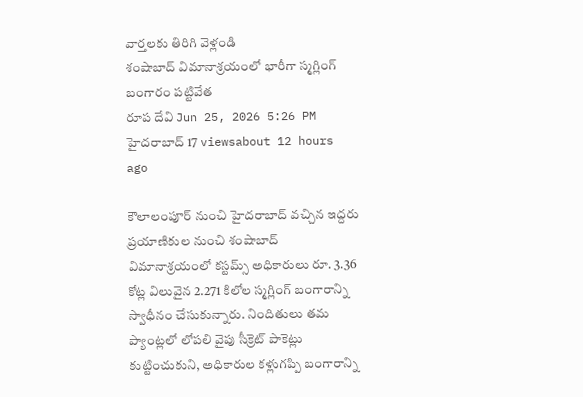వార్తలకు తిరిగి వెళ్లండి
శంషాబాద్ విమానాశ్రయంలో భారీగా స్మగ్లింగ్ బంగారం పట్టివేత
రూప దేవి Jun 25, 2026 5:26 PM హైదరాబాద్ 17 viewsabout 12 hours ago

కౌలాలంపూర్ నుంచి హైదరాబాద్ వచ్చిన ఇద్దరు ప్రయాణికుల నుంచి శంషాబాద్ విమానాశ్రయంలో కస్టమ్స్ అధికారులు రూ. 3.36 కోట్ల విలువైన 2.271 కిలోల స్మగ్లింగ్ బంగారాన్ని స్వాధీనం చేసుకున్నారు. నిందితులు తమ ప్యాంట్లలో లోపలి వైపు సీక్రెట్ పాకెట్లు కుట్టించుకుని, అధికారుల కళ్లుగప్పి బంగారాన్ని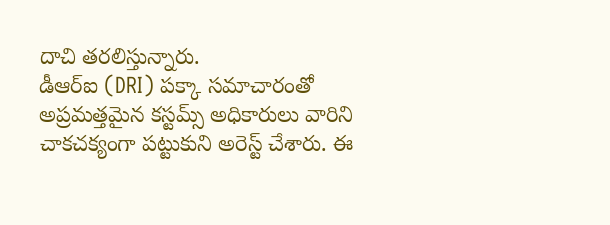దాచి తరలిస్తున్నారు.
డీఆర్ఐ (DRI) పక్కా సమాచారంతో అప్రమత్తమైన కస్టమ్స్ అధికారులు వారిని చాకచక్యంగా పట్టుకుని అరెస్ట్ చేశారు. ఈ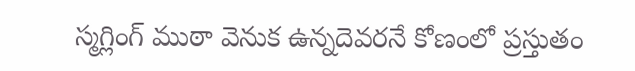స్మగ్లింగ్ ముఠా వెనుక ఉన్నదెవరనే కోణంలో ప్రస్తుతం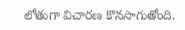లోతుగా విచారణ కొనసాగుతోంది.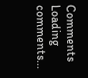Comments
Loading comments...